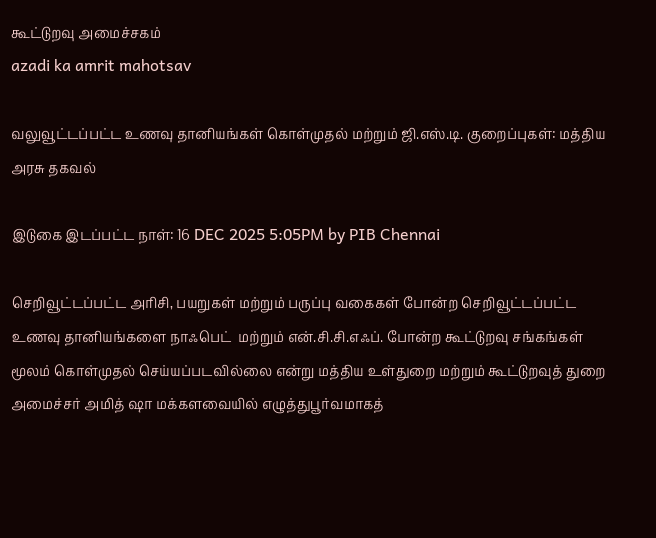கூட்டுறவு அமைச்சகம்
azadi ka amrit mahotsav

வலுவூட்டப்பட்ட உணவு தானியங்கள் கொள்முதல் மற்றும் ஜி.எஸ்.டி. குறைப்புகள்: மத்திய அரசு தகவல்

இடுகை இடப்பட்ட நாள்: 16 DEC 2025 5:05PM by PIB Chennai

செறிவூட்டப்பட்ட அரிசி, பயறுகள் மற்றும் பருப்பு வகைகள் போன்ற செறிவூட்டப்பட்ட உணவு தானியங்களை நாஃபெட்  மற்றும் என்.சி.சி.எஃப். போன்ற கூட்டுறவு சங்கங்கள் மூலம் கொள்முதல் செய்யப்படவில்லை என்று மத்திய உள்துறை மற்றும் கூட்டுறவுத் துறை அமைச்சர் அமித் ஷா மக்களவையில் எழுத்துபூர்வமாகத்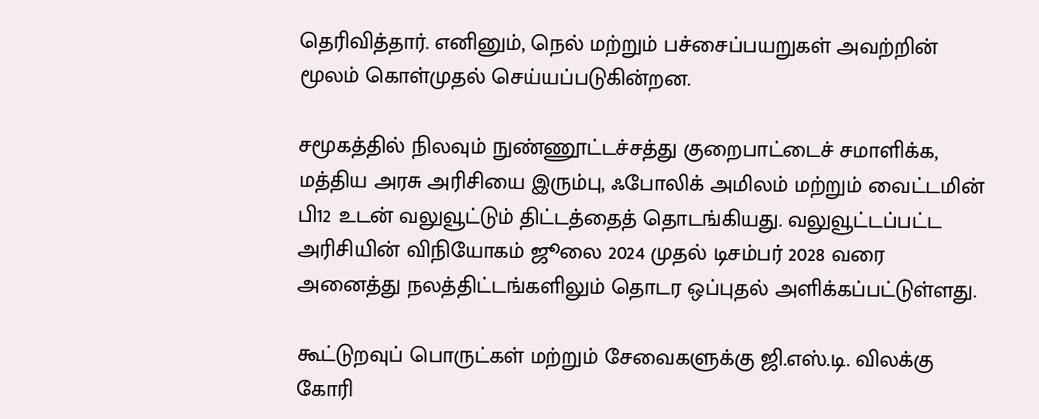தெரிவித்தார். எனினும், நெல் மற்றும் பச்சைப்பயறுகள் அவற்றின் மூலம் கொள்முதல் செய்யப்படுகின்றன.

சமூகத்தில் நிலவும் நுண்ணூட்டச்சத்து குறைபாட்டைச் சமாளிக்க, மத்திய அரசு அரிசியை இரும்பு, ஃபோலிக் அமிலம் மற்றும் வைட்டமின் பி12 உடன் வலுவூட்டும் திட்டத்தைத் தொடங்கியது. வலுவூட்டப்பட்ட அரிசியின் விநியோகம் ஜூலை 2024 முதல் டிசம்பர் 2028 வரை அனைத்து நலத்திட்டங்களிலும் தொடர ஒப்புதல் அளிக்கப்பட்டுள்ளது.

கூட்டுறவுப் பொருட்கள் மற்றும் சேவைகளுக்கு ஜி.எஸ்.டி. விலக்கு கோரி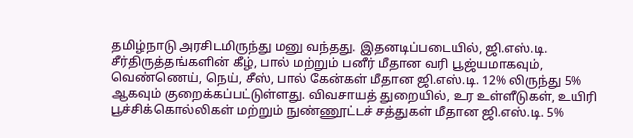தமிழ்நாடு அரசிடமிருந்து மனு வந்தது. இதனடிப்படையில், ஜி.எஸ்.டி. சீர்திருத்தங்களின் கீழ், பால் மற்றும் பனீர் மீதான வரி பூஜ்யமாகவும், வெண்ணெய், நெய், சீஸ், பால் கேன்கள் மீதான ஜி.எஸ்.டி. 12% லிருந்து 5% ஆகவும் குறைக்கப்பட்டுள்ளது. விவசாயத் துறையில், உர உள்ளீடுகள், உயிரி பூச்சிக்கொல்லிகள் மற்றும் நுண்ணூட்டச் சத்துகள் மீதான ஜி.எஸ்.டி. 5%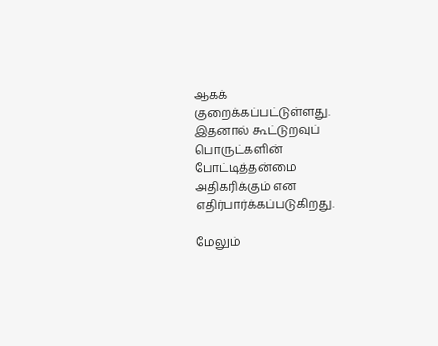ஆகக் குறைக்கப்பட்டுள்ளது. இதனால் கூட்டுறவுப் பொருட்களின் போட்டித்தன்மை அதிகரிக்கும் என எதிர்பார்க்கப்படுகிறது.

மேலும்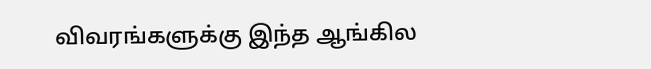விவரங்களுக்கு இந்த ஆங்கில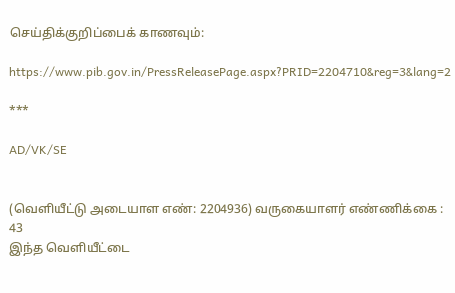செய்திக்குறிப்பைக் காணவும்:

https://www.pib.gov.in/PressReleasePage.aspx?PRID=2204710&reg=3&lang=2

***

AD/VK/SE


(வெளியீட்டு அடையாள எண்: 2204936) வருகையாளர் எண்ணிக்கை : 43
இந்த வெளியீட்டை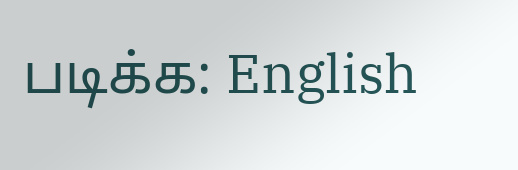படிக்க: English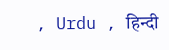, Urdu , हिन्दी